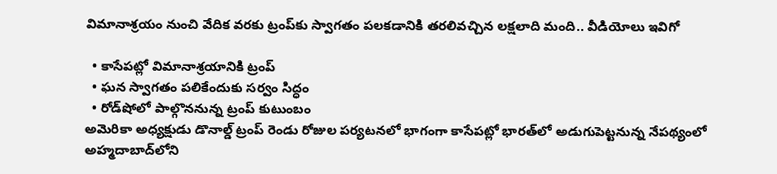విమానాశ్రయం నుంచి వేదిక వరకు ట్రంప్‌కు స్వాగతం పలకడానికి తరలివచ్చిన లక్షలాది మంది.. వీడియోలు ఇవిగో

  • కాసేపట్లో విమానాశ్రయానికి ట్రంప్‌
  • ఘన స్వాగతం పలికేందుకు సర్వం సిద్ధం
  • రోడ్‌షోలో పాల్గొననున్న ట్రంప్ కుటుంబం
అమెరికా అధ్యక్షుడు డొనాల్డ్ ట్రంప్ రెండు రోజుల పర్యటనలో భాగంగా కాసేపట్లో భారత్‌లో అడుగుపెట్టనున్న నేపథ్యంలో అహ్మదాబాద్‌లోని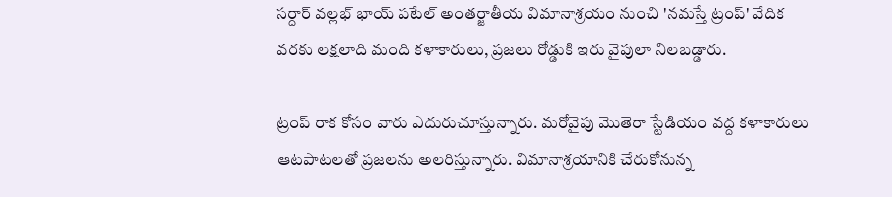సర్దార్ వల్లభ్ భాయ్ పటేల్ అంతర్జాతీయ విమానాశ్రయం నుంచి 'నమస్తే ట్రంప్‌' వేదిక వరకు లక్షలాది మంది కళాకారులు, ప్రజలు రోడ్డుకి ఇరు వైపులా నిలబడ్డారు.

ట్రంప్‌ రాక కోసం వారు ఎదురుచూస్తున్నారు. మరోవైపు మొతెరా స్టేడియం వద్ద కళాకారులు ఆటపాటలతో ప్రజలను అలరిస్తున్నారు. విమానాశ్రయానికి చేరుకోనున్న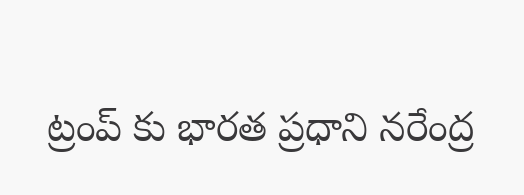ట్రంప్ కు భారత ప్రధాని నరేంద్ర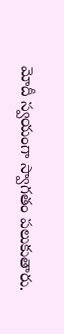మోదీ స్వయంగా స్వాగతం పలుకుతారు.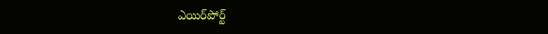ఎయిర్‌‌పోర్ట్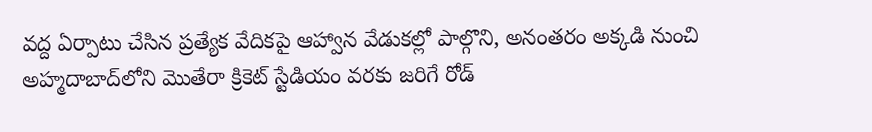వద్ద ఏర్పాటు చేసిన ప్రత్యేక వేదికపై ఆహ్వాన వేడుకల్లో పాల్గొని, అనంతరం అక్కడి నుంచి అహ్మదాబాద్‌లోని మొతేరా క్రికెట్ స్టేడియం వరకు జరిగే రోడ్‌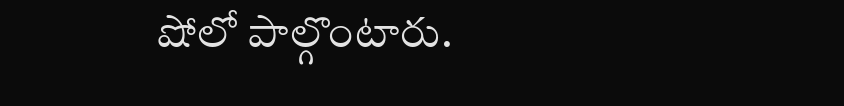షోలో పాల్గొంటారు.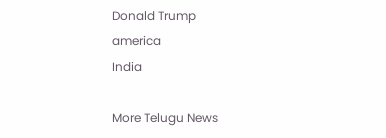Donald Trump
america
India

More Telugu News